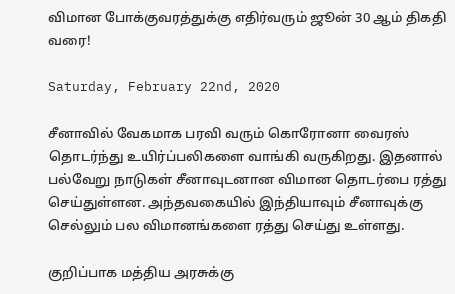விமான போக்குவரத்துக்கு எதிர்வரும் ஜூன் 30 ஆம் திகதி வரை!

Saturday, February 22nd, 2020

சீனாவில் வேகமாக பரவி வரும் கொரோனா வைரஸ் தொடர்ந்து உயிர்ப்பலிகளை வாங்கி வருகிறது. இதனால் பல்வேறு நாடுகள் சீனாவுடனான விமான தொடர்பை ரத்து செய்துள்ளன. அந்தவகையில் இந்தியாவும் சீனாவுக்கு செல்லும் பல விமானங்களை ரத்து செய்து உள்ளது.

குறிப்பாக மத்திய அரசுக்கு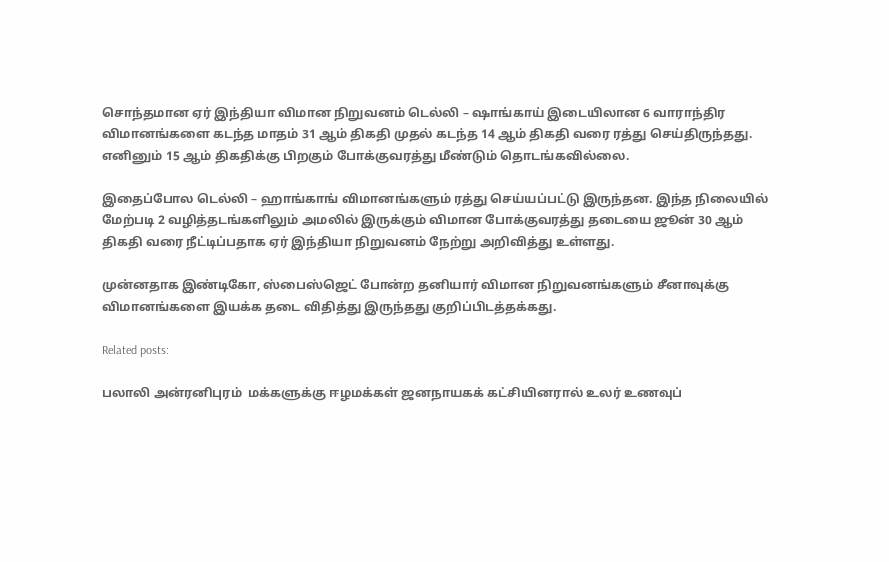சொந்தமான ஏர் இந்தியா விமான நிறுவனம் டெல்லி – ஷாங்காய் இடையிலான 6 வாராந்திர விமானங்களை கடந்த மாதம் 31 ஆம் திகதி முதல் கடந்த 14 ஆம் திகதி வரை ரத்து செய்திருந்தது. எனினும் 15 ஆம் திகதிக்கு பிறகும் போக்குவரத்து மீண்டும் தொடங்கவில்லை.

இதைப்போல டெல்லி – ஹாங்காங் விமானங்களும் ரத்து செய்யப்பட்டு இருந்தன. இந்த நிலையில் மேற்படி 2 வழித்தடங்களிலும் அமலில் இருக்கும் விமான போக்குவரத்து தடையை ஜூன் 30 ஆம் திகதி வரை நீட்டிப்பதாக ஏர் இந்தியா நிறுவனம் நேற்று அறிவித்து உள்ளது.

முன்னதாக இண்டிகோ, ஸ்பைஸ்ஜெட் போன்ற தனியார் விமான நிறுவனங்களும் சீனாவுக்கு விமானங்களை இயக்க தடை விதித்து இருந்தது குறிப்பிடத்தக்கது.

Related posts:

பலாலி அன்ரனிபுரம்  மக்களுக்கு ஈழமக்கள் ஜனநாயகக் கட்சியினரால் உலர் உணவுப்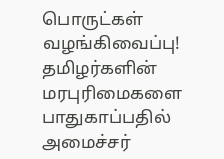பொருட்கள் வழங்கிவைப்பு!
தமிழர்களின் மரபுரிமைகளை பாதுகாப்பதில் அமைச்சர்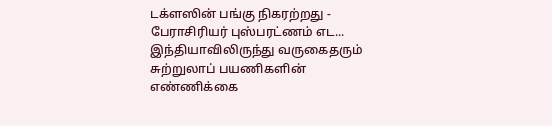டக்ளஸின் பங்கு நிகரற்றது - பேராசிரியர் புஸ்பரட்ணம் எட...
இந்தியாவிலிருந்து வருகைதரும் சுற்றுலாப் பயணிகளின் எண்ணிக்கை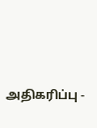அதிகரிப்பு -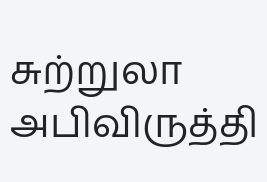சுற்றுலா அபிவிருத்தி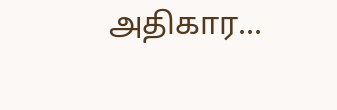அதிகார...